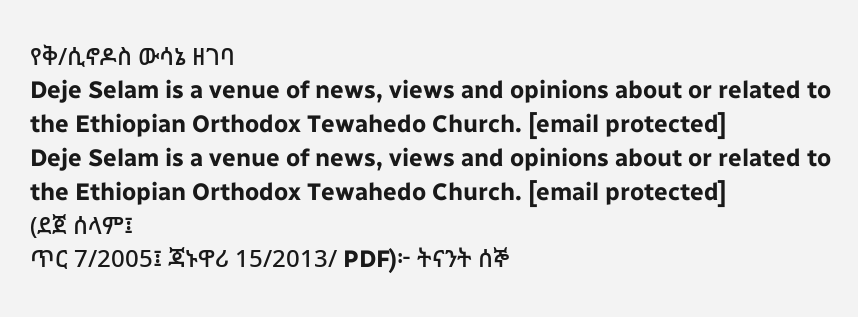የቅ/ሲኖዶስ ውሳኔ ዘገባ
Deje Selam is a venue of news, views and opinions about or related to the Ethiopian Orthodox Tewahedo Church. [email protected]
Deje Selam is a venue of news, views and opinions about or related to the Ethiopian Orthodox Tewahedo Church. [email protected]
(ደጀ ሰላም፤
ጥር 7/2005፤ ጃኑዋሪ 15/2013/ PDF)፦ ትናንት ሰኞ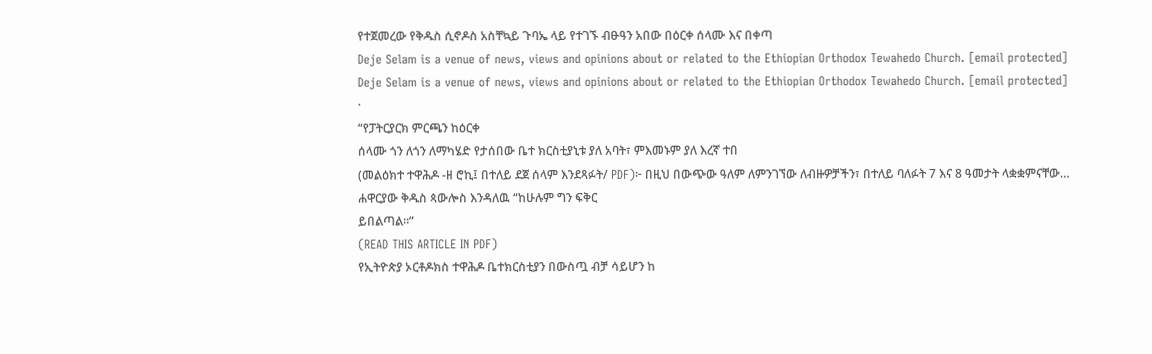የተጀመረው የቅዱስ ሲኖዶስ አስቸኳይ ጉባኤ ላይ የተገኙ ብፁዓን አበው በዕርቀ ሰላሙ እና በቀጣ
Deje Selam is a venue of news, views and opinions about or related to the Ethiopian Orthodox Tewahedo Church. [email protected]
Deje Selam is a venue of news, views and opinions about or related to the Ethiopian Orthodox Tewahedo Church. [email protected]
·
“የፓትርያርክ ምርጫን ከዕርቀ
ሰላሙ ጎን ለጎን ለማካሄድ የታሰበው ቤተ ክርስቲያኒቱ ያለ አባት፣ ምእመኑም ያለ እረኛ ተበ
(መልዕክተ ተዋሕዶ -ዘ ሮኪ፤ በተለይ ደጀ ሰላም እንደጻፉት/ PDF)፦ በዚህ በውጭው ዓለም ለምንገኘው ለብዙዎቻችን፣ በተለይ ባለፉት 7 እና 8 ዓመታት ላቋቋምናቸው…
ሐዋርያው ቅዱስ ጳውሎስ እንዳለዉ “ከሁሉም ግን ፍቅር
ይበልጣል።”
(READ THIS ARTICLE IN PDF)
የኢትዮጵያ ኦርቶዶክስ ተዋሕዶ ቤተክርስቲያን በውስጧ ብቻ ሳይሆን ከ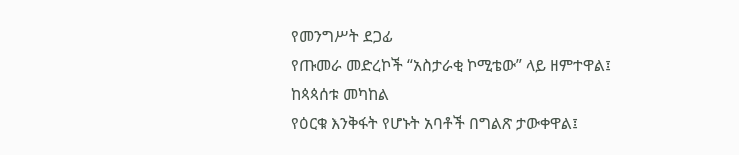የመንግሥት ደጋፊ
የጡመራ መድረኮች “አስታራቂ ኮሚቴው” ላይ ዘምተዋል፤
ከጳጳሰቱ መካከል
የዕርቁ እንቅፋት የሆኑት አባቶች በግልጽ ታውቀዋል፤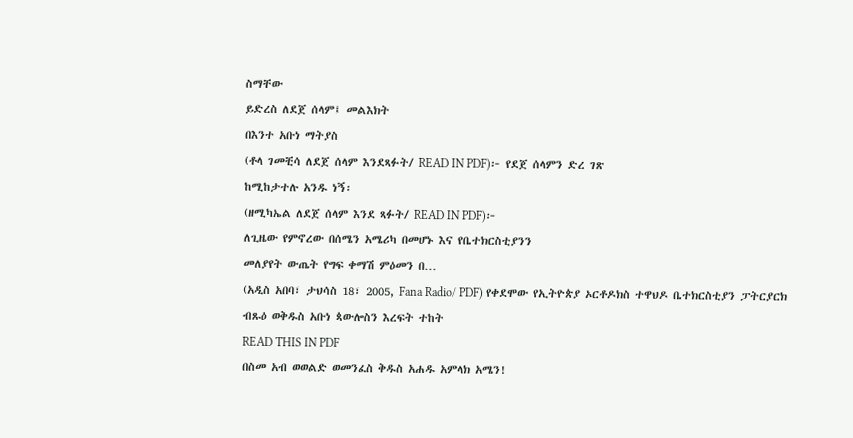ስማቸው
ይድረስ ለደጀ ሰላም፤ መልእክት
በእንተ አቡነ ማትያስ
(ቶላ ገመቺሳ ለደጀ ሰላም እንደጻፉት/ READ IN PDF)፦ የደጀ ሰላምን ድረ ገጽ
ከሚከታተሉ አንዱ ነኝ፡
(ዘሚካኤል ለደጀ ሰላም እንደ ጻፉት/ READ IN PDF)፦
ለጊዜው የምኖረው በሰሜን አሜሪካ በመሆኑ እና የቤተክርስቲያንን
መለያየት ውጤት የግፍ ቀማሽ ምዕመን በ…
(አዲስ አበባ፣ ታህሳስ 18፣ 2005, Fana Radio/ PDF) የቀደሞው የኢትዮጵያ ኦርቶዶክስ ተዋህዶ ቤተክርስቲያን ፓትርያርክ
ብጹዕ ወቅዱስ አቡነ ጳውሎስን እረፍት ተከት
READ THIS IN PDF
በስመ አብ ወወልድ ወመንፈስ ቅዱስ አሐዱ አምላክ አሜን!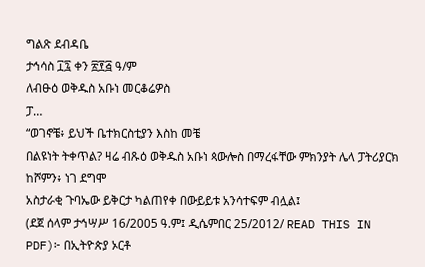ግልጽ ደብዳቤ
ታኅሳስ ፲፯ ቀን ፳፻፭ ዓ/ም
ለብፁዕ ወቅዱስ አቡነ መርቆሬዎስ
ፓ…
“ወገኖቼ፥ ይህች ቤተክርስቲያን እስከ መቼ
በልዩነት ትቀጥል? ዛሬ ብጹዕ ወቅዱስ አቡነ ጳውሎስ በማረፋቸው ምክንያት ሌላ ፓትሪያርክ ከሾምን፥ ነገ ደግሞ
አስታራቂ ጉባኤው ይቅርታ ካልጠየቀ በውይይቱ አንሳተፍም ብሏል፤
(ደጀ ሰላም ታኅሣሥ 16/2005 ዓ.ም፤ ዲሴምበር 25/2012/ READ THIS IN PDF)፦ በኢትዮጵያ ኦርቶ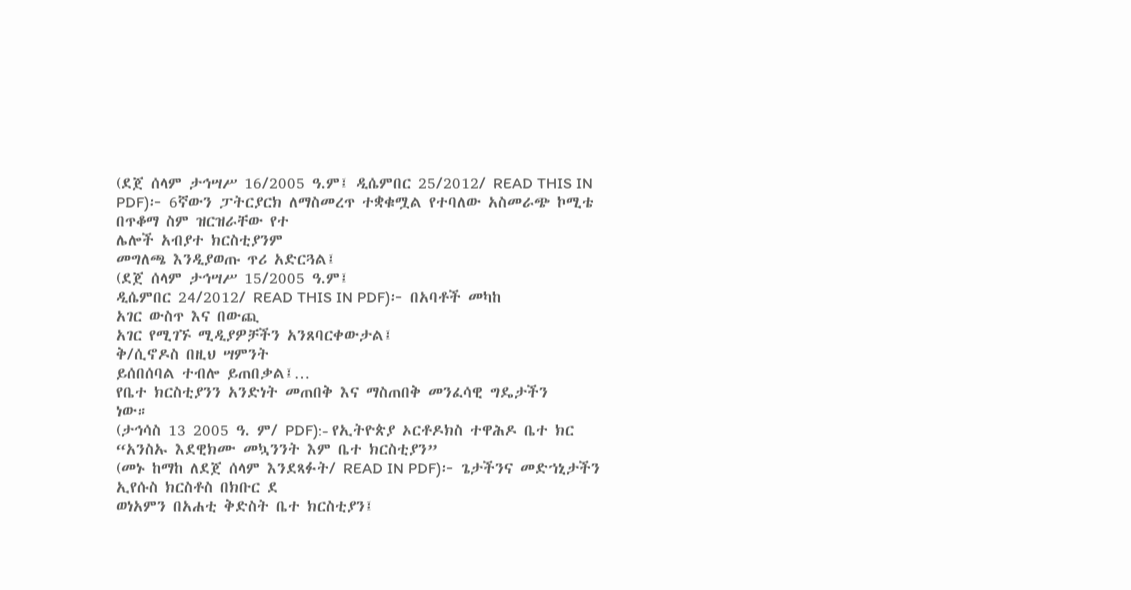(ደጀ ሰላም ታኅሣሥ 16/2005 ዓ.ም፤ ዲሴምበር 25/2012/ READ THIS IN PDF)፦ 6ኛውን ፓትርያርክ ለማስመረጥ ተቋቁሟል የተባለው አስመራጭ ኮሚቴ
በጥቆማ ስም ዝርዝራቸው የተ
ሌሎች አብያተ ክርስቲያንም
መግለጫ እንዲያወጡ ጥሪ አድርጓል፤
(ደጀ ሰላም ታኅሣሥ 15/2005 ዓ.ም፤
ዲሴምበር 24/2012/ READ THIS IN PDF)፦ በአባቶች መካከ
አገር ውስጥ እና በውጪ
አገር የሚገኙ ሚዲያዎቻችን አንጸባርቀውታል፤
ቅ/ሲኖዶስ በዚህ ሣምንት
ይሰበሰባል ተብሎ ይጠበቃል፤…
የቤተ ክርስቲያንን አንድነት መጠበቅ እና ማስጠበቅ መንፈሳዊ ግዴታችን
ነው።
(ታኅሳስ 13 2005 ዓ. ም/ PDF):- የኢትዮጵያ ኦርቶዶክስ ተዋሕዶ ቤተ ክር
“አንስኡ እደዊክሙ መኳንንት እም ቤተ ክርስቲያን”
(መኑ ከማከ ለደጀ ሰላም እንደጻፉት/ READ IN PDF)፦ ጌታችንና መድኀኒታችን ኢየሱስ ክርስቶስ በክቡር ደ
ወነአምን በአሐቲ ቅድስት ቤተ ክርስቲያን፤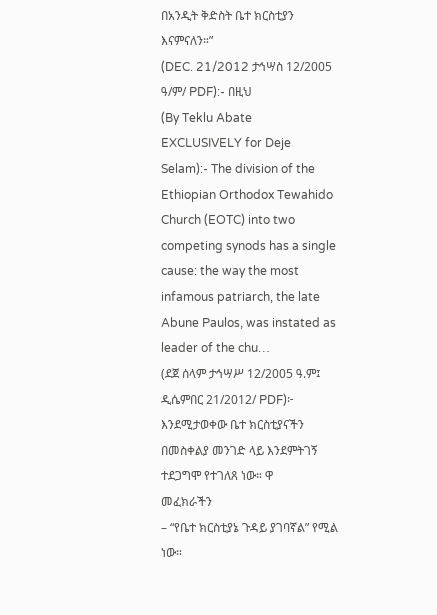በአንዲት ቅድስት ቤተ ክርስቲያን እናምናለን።”
(DEC. 21/2012 ታኅሣስ 12/2005
ዓ/ም/ PDF):- በዚህ
(By Teklu Abate
EXCLUSIVELY for Deje Selam):- The division of the Ethiopian Orthodox Tewahido
Church (EOTC) into two competing synods has a single cause: the way the most
infamous patriarch, the late Abune Paulos, was instated as leader of the chu…
(ደጀ ሰላም ታኅሣሥ 12/2005 ዓ.ም፤ ዲሴምበር 21/2012/ PDF)፦ እንደሚታወቀው ቤተ ክርስቲያናችን በመስቀልያ መንገድ ላይ እንደምትገኝ
ተደጋግሞ የተገለጸ ነው። ዋ
መፈክራችን
– “የቤተ ክርስቲያኔ ጉዳይ ያገባኛል” የሚል ነው።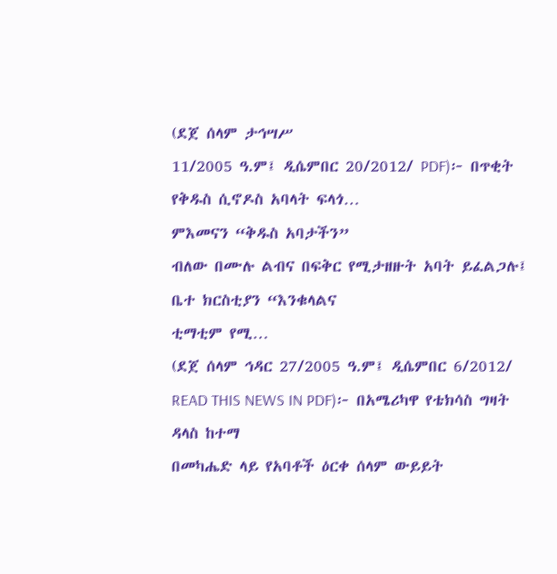(ደጀ ሰላም ታኅሣሥ
11/2005 ዓ.ም፤ ዲሴምበር 20/2012/ PDF)፦ በጥቂት የቅዱስ ሲኖዶስ አባላት ፍላጎ…
ምእመናን “ቅዱስ አባታችን”
ብለው በሙሉ ልብና በፍቅር የሚታዘዙት አባት ይፈልጋሉ፤
ቤተ ክርስቲያን “እንቁላልና
ቲማቲም የሚ…
(ደጀ ሰላም ኅዳር 27/2005 ዓ.ም፤ ዲሴምበር 6/2012/ READ THIS NEWS IN PDF)፦ በአሜሪካዋ የቴክሳስ ግዛት ዳላስ ከተማ
በመካሔድ ላይ የአባቶች ዕርቀ ሰላም ውይይት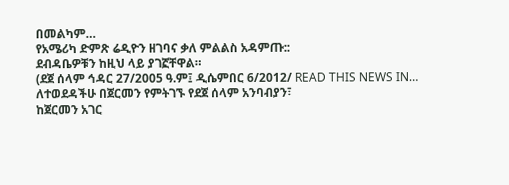በመልካም…
የአሜሪካ ድምጽ ሬዲዮን ዘገባና ቃለ ምልልስ አዳምጡ::
ደብዳቤዎቹን ከዚህ ላይ ያገኟቸዋል።
(ደጀ ሰላም ኅዳር 27/2005 ዓ.ም፤ ዲሴምበር 6/2012/ READ THIS NEWS IN…
ለተወደዳችሁ በጀርመን የምትገኙ የደጀ ሰላም አንባብያን፣
ከጀርመን አገር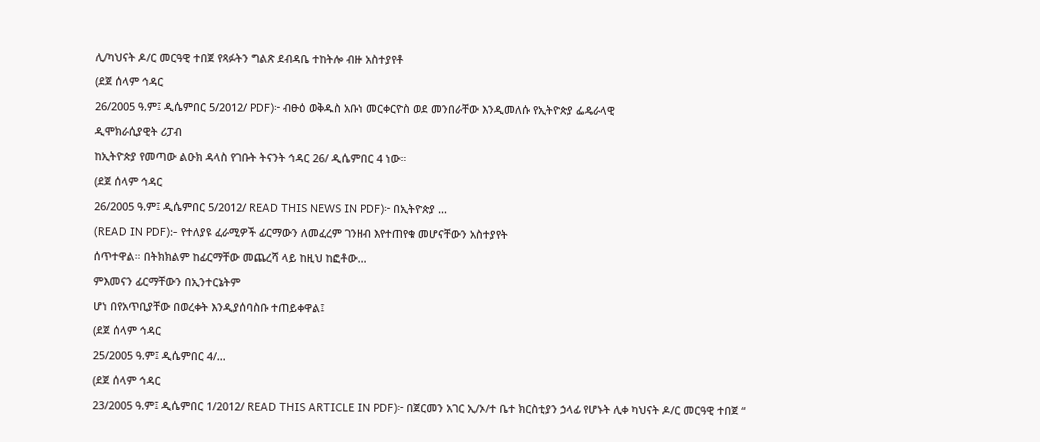ሊ/ካህናት ዶ/ር መርዓዊ ተበጀ የጻፉትን ግልጽ ደብዳቤ ተከትሎ ብዙ አስተያየቶ
(ደጀ ሰላም ኅዳር
26/2005 ዓ.ም፤ ዲሴምበር 5/2012/ PDF)፦ ብፁዕ ወቅዱስ አቡነ መርቀርዮስ ወደ መንበራቸው እንዲመለሱ የኢትዮጵያ ፌዴራላዊ
ዲሞክራሲያዊት ሪፓብ
ከኢትዮጵያ የመጣው ልዑክ ዳላስ የገቡት ትናንት ኅዳር 26/ ዲሴምበር 4 ነው።
(ደጀ ሰላም ኅዳር
26/2005 ዓ.ም፤ ዲሴምበር 5/2012/ READ THIS NEWS IN PDF)፦ በኢትዮጵያ …
(READ IN PDF):- የተለያዩ ፈራሚዎች ፊርማውን ለመፈረም ገንዘብ እየተጠየቁ መሆናቸውን አስተያየት
ሰጥተዋል። በትክክልም ከፊርማቸው መጨረሻ ላይ ከዚህ ከፎቶው…
ምእመናን ፊርማቸውን በኢንተርኔትም
ሆነ በየአጥቢያቸው በወረቀት እንዲያሰባስቡ ተጠይቀዋል፤
(ደጀ ሰላም ኅዳር
25/2005 ዓ.ም፤ ዲሴምበር 4/…
(ደጀ ሰላም ኅዳር
23/2005 ዓ.ም፤ ዲሴምበር 1/2012/ READ THIS ARTICLE IN PDF)፦ በጀርመን አገር ኢ/ኦ/ተ ቤተ ክርስቲያን ኃላፊ የሆኑት ሊቀ ካህናት ዶ/ር መርዓዊ ተበጀ “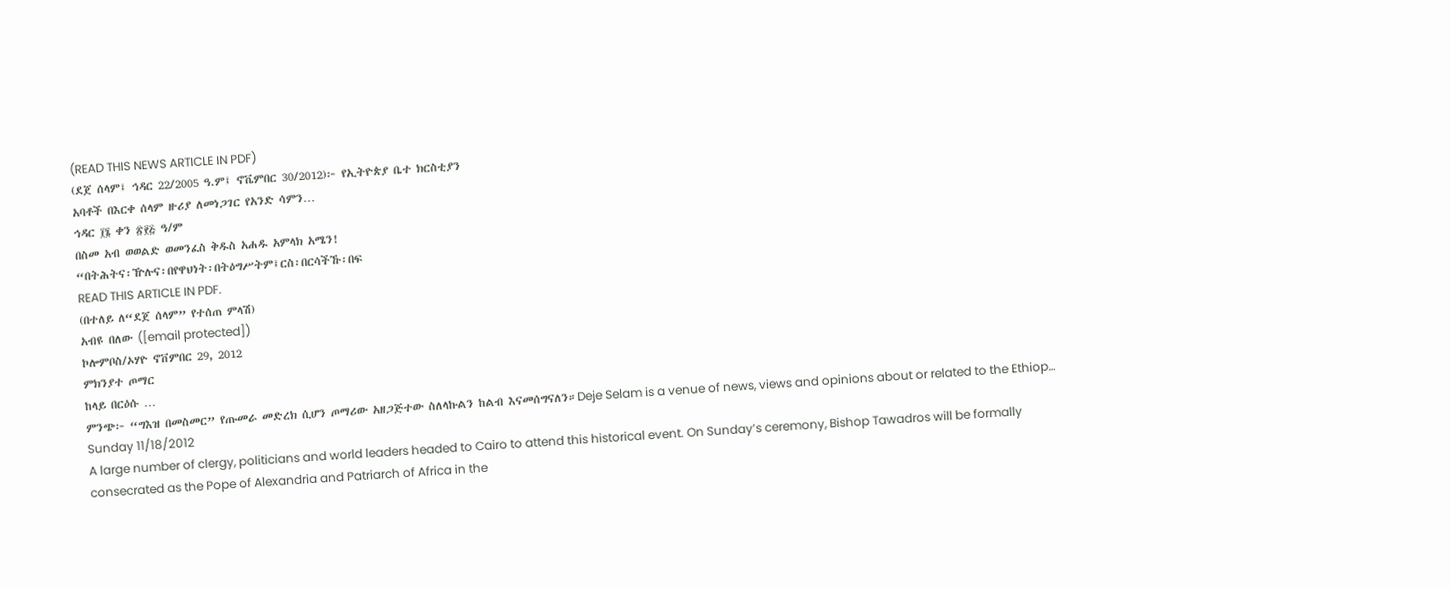(READ THIS NEWS ARTICLE IN PDF)
(ደጀ ሰላም፤ ኅዳር 22/2005 ዓ.ም፤ ኖቬምበር 30/2012)፦ የኢትዮጵያ ቤተ ክርስቲያን
አባቶች በእርቀ ሰላም ዙሪያ ለመነጋገር የአንድ ሳምን…
ኅዳር ፲፮ ቀን ፳፻፭ ዓ/ም
በስመ አብ ወወልድ ወመንፈስ ቅዱስ አሐዱ አምላክ አሜን!
“በትሕትና፡ዅሉና፡በየዋህነት፡በትዕግሥትም፤ርስ፡በርሳችኹ፡በፍ
READ THIS ARTICLE IN PDF.
(በተለይ ለ“ደጀ ሰላም” የተሰጠ ምላሽ)
አብዩ በለው ([email protected])
ኮሎምቦስ/ኦሃዮ ኖቨምበር 29, 2012
ምክንያተ ጦማር
ከላይ በርዕሱ …
ምንጭ፦ “ግእዝ በመስመር” የጡመራ መድረክ ሲሆን ጦማሪው አዘጋጅተው ስለላኩልን ከልብ እናመሰግናለን።Deje Selam is a venue of news, views and opinions about or related to the Ethiop…
Sunday 11/18/2012
A large number of clergy, politicians and world leaders headed to Cairo to attend this historical event. On Sunday’s ceremony, Bishop Tawadros will be formally consecrated as the Pope of Alexandria and Patriarch of Africa in the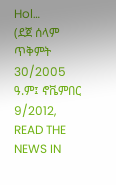Hol…
(ደጀ ሰላም ጥቅምት 30/2005 ዓ.ም፤ ኖቬምበር 9/2012, READ THE NEWS IN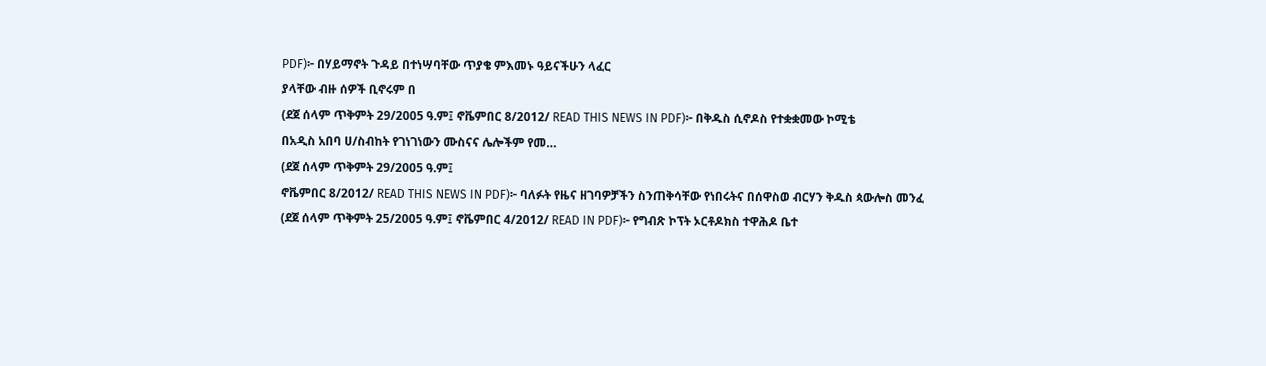PDF)፦ በሃይማኖት ጉዳይ በተነሣባቸው ጥያቄ ምእመኑ ዓይናችሁን ላፈር
ያላቸው ብዙ ሰዎች ቢኖሩም በ
(ደጀ ሰላም ጥቅምት 29/2005 ዓ.ም፤ ኖቬምበር 8/2012/ READ THIS NEWS IN PDF)፦ በቅዱስ ሲኖዶስ የተቋቋመው ኮሚቴ
በአዲስ አበባ ሀ/ስብከት የገነገነውን ሙስናና ሌሎችም የመ…
(ደጀ ሰላም ጥቅምት 29/2005 ዓ.ም፤
ኖቬምበር 8/2012/ READ THIS NEWS IN PDF)፦ ባለፉት የዜና ዘገባዎቻችን ስንጠቅሳቸው የነበሩትና በሰዋስወ ብርሃን ቅዱስ ጳውሎስ መንፈ
(ደጀ ሰላም ጥቅምት 25/2005 ዓ.ም፤ ኖቬምበር 4/2012/ READ IN PDF)፦ የግብጽ ኮፕት ኦርቶዶክስ ተዋሕዶ ቤተ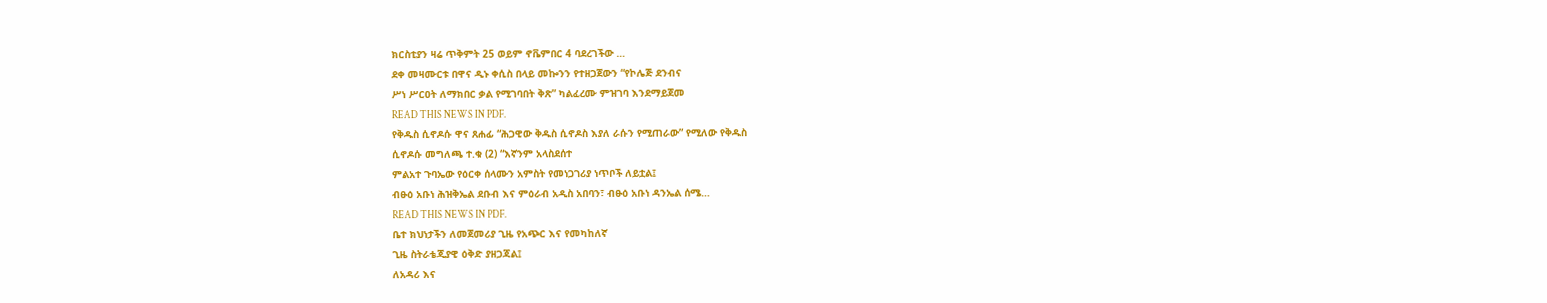ክርስቲያን ዛሬ ጥቅምት 25 ወይም ኖቬምበር 4 ባደረገችው …
ደቀ መዛሙርቱ በዋና ዲኑ ቀሲስ በላይ መኰንን የተዘጋጀውን “የኮሌጅ ደንብና
ሥነ ሥርዐት ለማክበር ቃል የሚገባበት ቅጽ” ካልፈረሙ ምዝገባ እንደማይጀመ
READ THIS NEWS IN PDF.
የቅዱስ ሲኖዶሱ ዋና ጸሐፊ “ሕጋዊው ቅዱስ ሲኖዶስ እያለ ራሱን የሚጠራው” የሚለው የቅዱስ
ሲኖዶሱ መግለጫ ተ.ቁ (2) “እኛንም አላስደሰተ
ምልአተ ጉባኤው የዕርቀ ሰላሙን አምስት የመነጋገሪያ ነጥቦች ለይቷል፤
ብፁዕ አቡነ ሕዝቅኤል ደቡብ እና ምዕራብ አዲስ አበባን፣ ብፁዕ አቡነ ዳንኤል ሰሜ…
READ THIS NEWS IN PDF.
ቤተ ክህነታችን ለመጀመሪያ ጊዜ የአጭር እና የመካከለኛ
ጊዜ ስትራቴጂያዊ ዕቅድ ያዘጋጃል፤
ለአዳሪ እና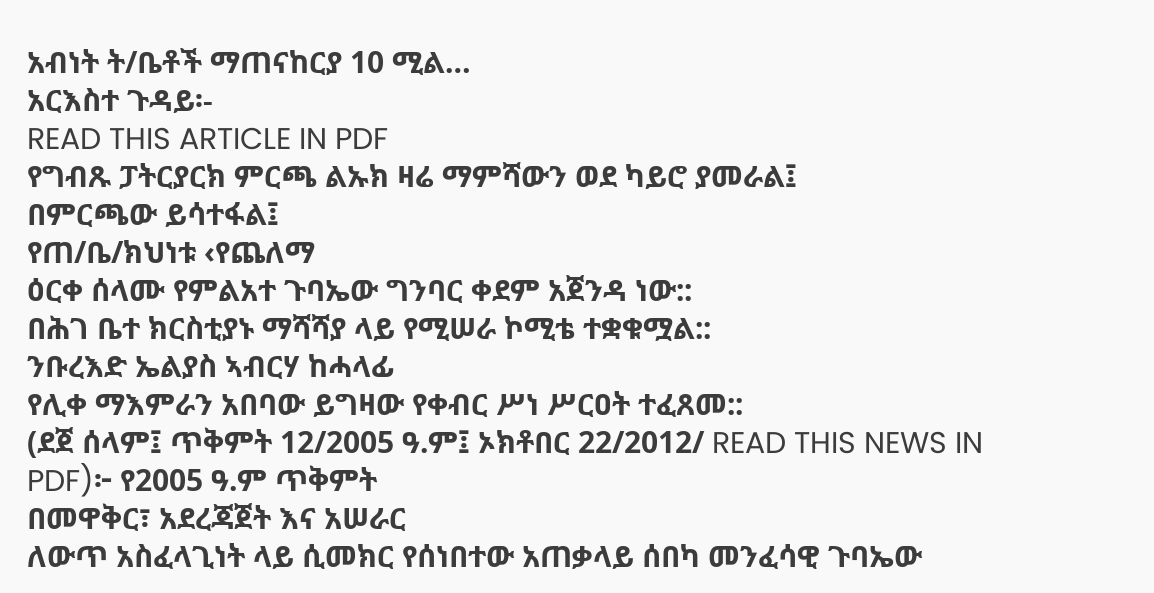አብነት ት/ቤቶች ማጠናከርያ 10 ሚል…
አርእስተ ጉዳይ፡-
READ THIS ARTICLE IN PDF
የግብጹ ፓትርያርክ ምርጫ ልኡክ ዛሬ ማምሻውን ወደ ካይሮ ያመራል፤
በምርጫው ይሳተፋል፤
የጠ/ቤ/ክህነቱ ‹የጨለማ
ዕርቀ ሰላሙ የምልአተ ጉባኤው ግንባር ቀደም አጀንዳ ነው::
በሕገ ቤተ ክርስቲያኑ ማሻሻያ ላይ የሚሠራ ኮሚቴ ተቋቁሟል::
ንቡረእድ ኤልያስ ኣብርሃ ከሓላፊ
የሊቀ ማእምራን አበባው ይግዛው የቀብር ሥነ ሥርዐት ተፈጸመ::
(ደጀ ሰላም፤ ጥቅምት 12/2005 ዓ.ም፤ ኦክቶበር 22/2012/ READ THIS NEWS IN PDF)፦ የ2005 ዓ.ም ጥቅምት
በመዋቅር፣ አደረጃጀት እና አሠራር
ለውጥ አስፈላጊነት ላይ ሲመክር የሰነበተው አጠቃላይ ሰበካ መንፈሳዊ ጉባኤው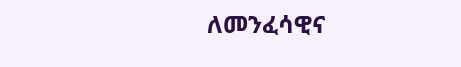ለመንፈሳዊና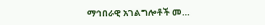ማኅበራዊ አገልግሎቶች መ…